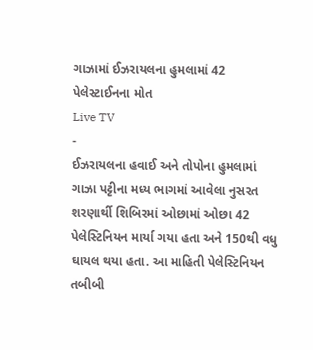ગાઝામાં ઈઝરાયલના હુમલામાં 42 પેલેસ્ટાઈનના મોત
Live TV
-
ઈઝરાયલના હવાઈ અને તોપોના હુમલામાં ગાઝા પટ્ટીના મધ્ય ભાગમાં આવેલા નુસરત શરણાર્થી શિબિરમાં ઓછામાં ઓછા 42 પેલેસ્ટિનિયન માર્યા ગયા હતા અને 150થી વધુ ઘાયલ થયા હતા. આ માહિતી પેલેસ્ટિનિયન તબીબી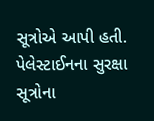સૂત્રોએ આપી હતી.
પેલેસ્ટાઈનના સુરક્ષા સૂત્રોના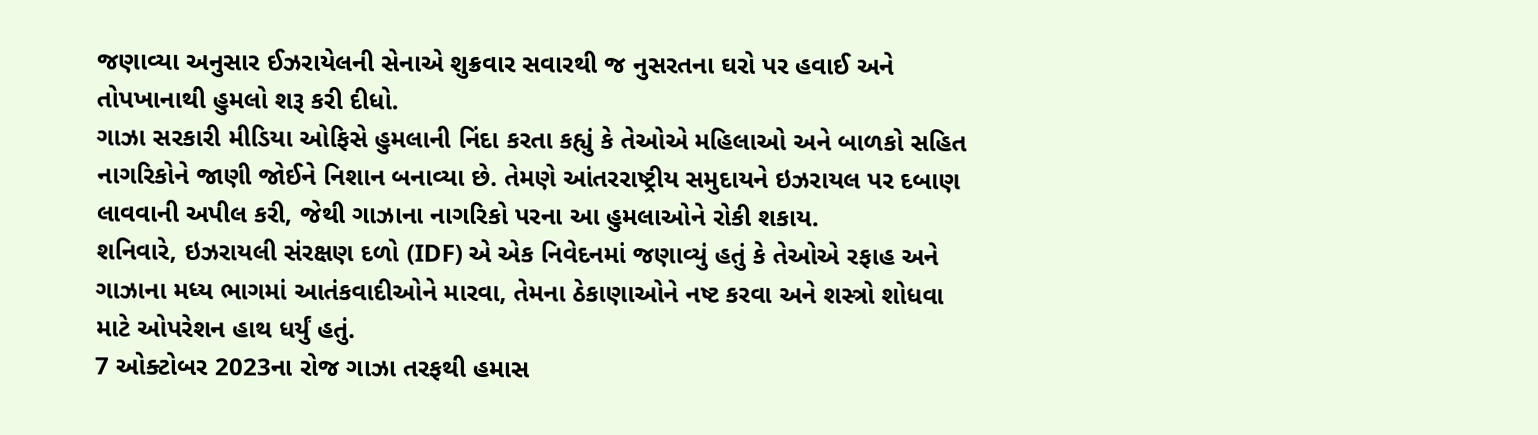જણાવ્યા અનુસાર ઈઝરાયેલની સેનાએ શુક્રવાર સવારથી જ નુસરતના ઘરો પર હવાઈ અને તોપખાનાથી હુમલો શરૂ કરી દીધો.
ગાઝા સરકારી મીડિયા ઓફિસે હુમલાની નિંદા કરતા કહ્યું કે તેઓએ મહિલાઓ અને બાળકો સહિત નાગરિકોને જાણી જોઈને નિશાન બનાવ્યા છે. તેમણે આંતરરાષ્ટ્રીય સમુદાયને ઇઝરાયલ પર દબાણ લાવવાની અપીલ કરી, જેથી ગાઝાના નાગરિકો પરના આ હુમલાઓને રોકી શકાય.
શનિવારે, ઇઝરાયલી સંરક્ષણ દળો (IDF) એ એક નિવેદનમાં જણાવ્યું હતું કે તેઓએ રફાહ અને ગાઝાના મધ્ય ભાગમાં આતંકવાદીઓને મારવા, તેમના ઠેકાણાઓને નષ્ટ કરવા અને શસ્ત્રો શોધવા માટે ઓપરેશન હાથ ધર્યું હતું.
7 ઓક્ટોબર 2023ના રોજ ગાઝા તરફથી હમાસ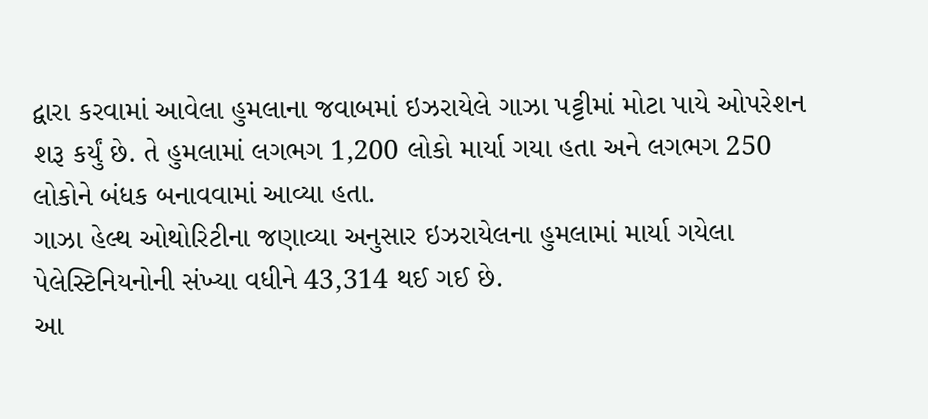દ્વારા કરવામાં આવેલા હુમલાના જવાબમાં ઇઝરાયેલે ગાઝા પટ્ટીમાં મોટા પાયે ઓપરેશન શરૂ કર્યું છે. તે હુમલામાં લગભગ 1,200 લોકો માર્યા ગયા હતા અને લગભગ 250 લોકોને બંધક બનાવવામાં આવ્યા હતા.
ગાઝા હેલ્થ ઓથોરિટીના જણાવ્યા અનુસાર ઇઝરાયેલના હુમલામાં માર્યા ગયેલા પેલેસ્ટિનિયનોની સંખ્યા વધીને 43,314 થઈ ગઈ છે.
આ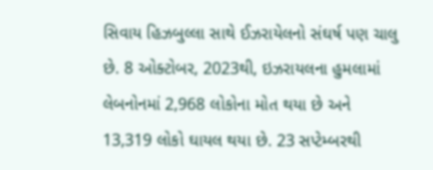સિવાય હિઝબુલ્લા સાથે ઈઝરાયેલનો સંઘર્ષ પણ ચાલુ છે. 8 ઓક્ટોબર, 2023થી, ઇઝરાયલના હુમલામાં લેબનોનમાં 2,968 લોકોના મોત થયા છે અને 13,319 લોકો ઘાયલ થયા છે. 23 સપ્ટેમ્બરથી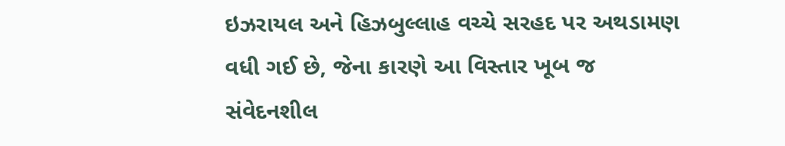ઇઝરાયલ અને હિઝબુલ્લાહ વચ્ચે સરહદ પર અથડામણ વધી ગઈ છે, જેના કારણે આ વિસ્તાર ખૂબ જ સંવેદનશીલ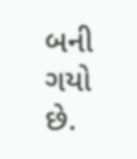બની ગયો છે.